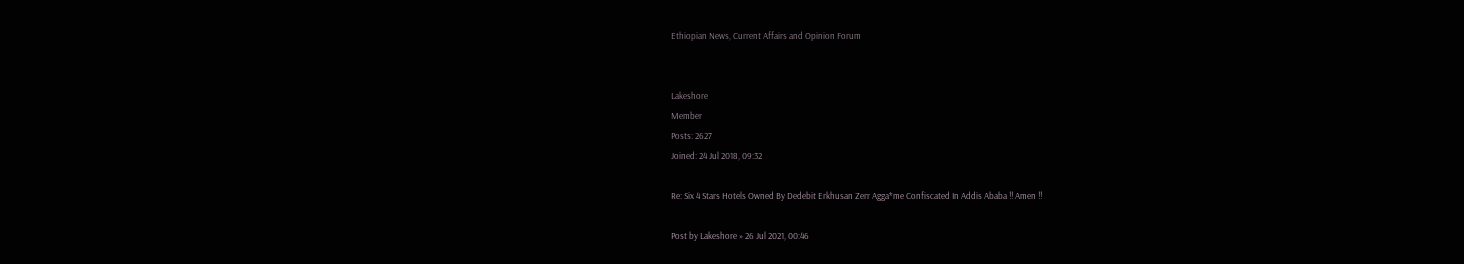Ethiopian News, Current Affairs and Opinion Forum


Lakeshore
Member
Posts: 2627
Joined: 24 Jul 2018, 09:32

Re: Six 4 Stars Hotels Owned By Dedebit Erkhusan Zerr Agga*me Confiscated In Addis Ababa !! Amen !!

Post by Lakeshore » 26 Jul 2021, 00:46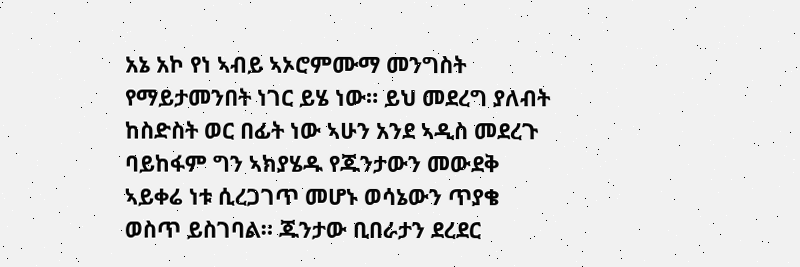አኔ አኮ የነ ኣብይ ኣኦሮምሙማ መንግስት የማይታመንበት ነገር ይሄ ነው። ይህ መደረግ ያለብት ከስድስት ወር በፊት ነው ኣሁን አንደ ኣዲስ መደረጉ ባይከፋም ግን ኣክያሄዱ የጁንታውን መውደቅ ኣይቀሬ ነቱ ሲረጋገጥ መሆኑ ወሳኔውን ጥያቄ ወስጥ ይስገባል። ጁንታው ቢበራታን ደረደር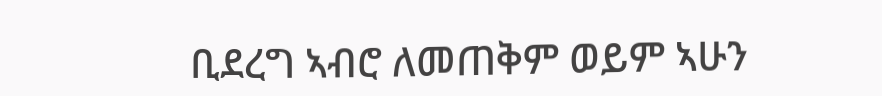ቢደረግ ኣብሮ ለመጠቅም ወይም ኣሁን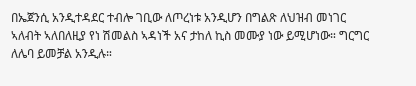በኤጀንሲ አንዲተዳደር ተብሎ ገቢው ለጦረነቱ አንዲሆን በግልጽ ለህዝብ መነገር ኣለብት ኣለበለዚያ የነ ሽመልስ ኣዳነች አና ታከለ ኪስ መሙያ ነው ይሚሆነው። ግርግር ለሌባ ይመቻል አንዲሉ።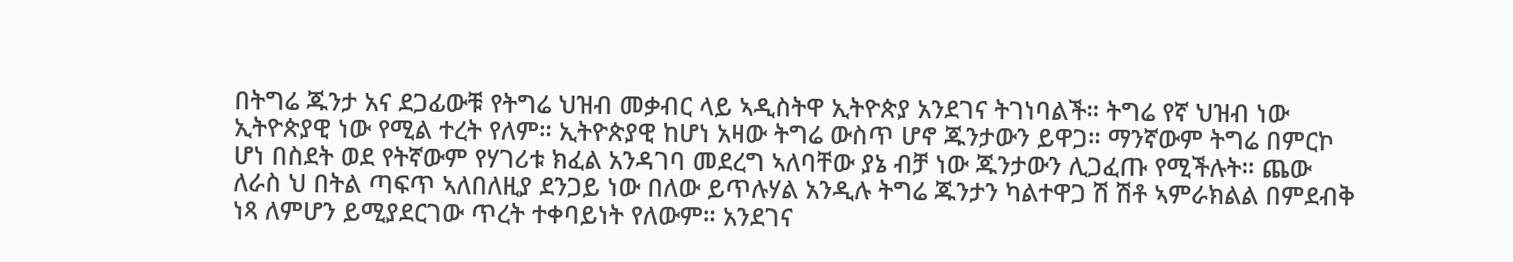በትግሬ ጁንታ አና ደጋፊውቹ የትግሬ ህዝብ መቃብር ላይ ኣዲስትዋ ኢትዮጵያ አንደገና ትገነባልች። ትግሬ የኛ ህዝብ ነው ኢትዮጵያዊ ነው የሚል ተረት የለም። ኢትዮጵያዊ ከሆነ አዛው ትግሬ ውስጥ ሆኖ ጁንታውን ይዋጋ። ማንኛውም ትግሬ በምርኮ ሆነ በስደት ወደ የትኛውም የሃገሪቱ ክፈል አንዳገባ መደረግ ኣለባቸው ያኔ ብቻ ነው ጁንታውን ሊጋፈጡ የሚችሉት። ጨው ለራስ ህ በትል ጣፍጥ ኣለበለዚያ ደንጋይ ነው በለው ይጥሉሃል አንዲሉ ትግሬ ጁንታን ካልተዋጋ ሽ ሽቶ ኣምራክልል በምደብቅ ነጻ ለምሆን ይሚያደርገው ጥረት ተቀባይነት የለውም። አንደገና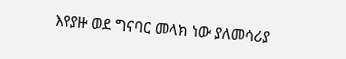እየያዙ ወደ ግናባር መላክ ነው ያለመሳሪያ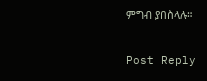ምግብ ያበስላሉ።

Post Reply